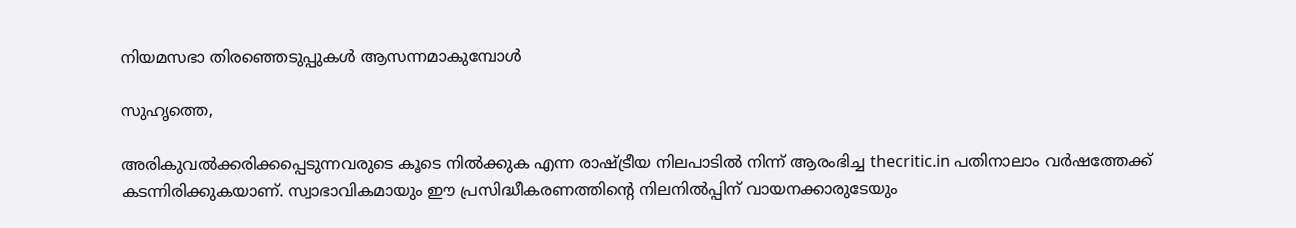നിയമസഭാ തിരഞ്ഞെടുപ്പുകള്‍ ആസന്നമാകുമ്പോള്‍

സുഹൃത്തെ,

അരികുവല്‍ക്കരിക്കപ്പെടുന്നവരുടെ കൂടെ നില്‍ക്കുക എന്ന രാഷ്ട്രീയ നിലപാടില്‍ നിന്ന് ആരംഭിച്ച thecritic.in പതിനാലാം വര്‍ഷത്തേക്ക് കടന്നിരിക്കുകയാണ്. സ്വാഭാവികമായും ഈ പ്രസിദ്ധീകരണത്തിന്റെ നിലനില്‍പ്പിന് വായനക്കാരുടേയും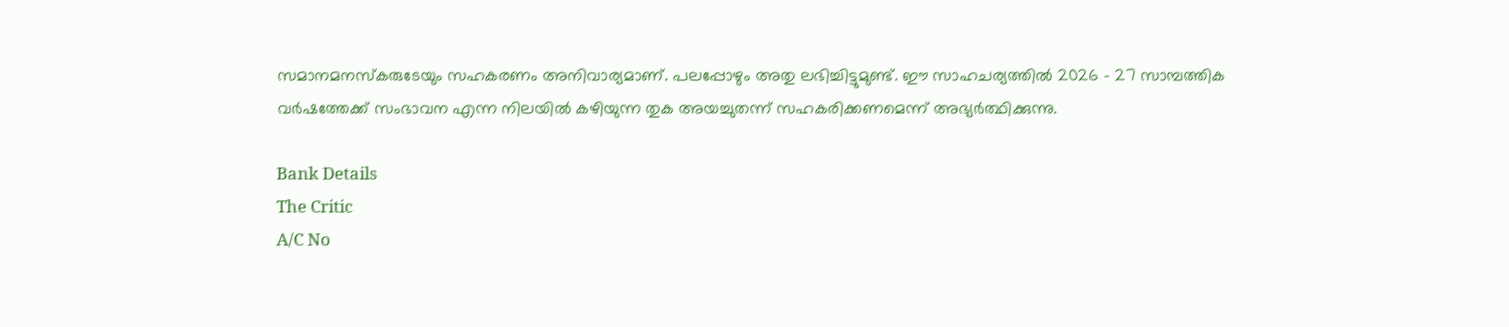സമാനമനസ്‌കരുടേയും സഹകരണം അനിവാര്യമാണ്. പലപ്പോഴും അതു ലഭിച്ചിട്ടുമുണ്ട്. ഈ സാഹചര്യത്തില്‍ 2026 - 27 സാമ്പത്തിക വര്‍ഷത്തേക്ക് സംഭാവന എന്ന നിലയില്‍ കഴിയുന്ന തുക അയച്ചുതന്ന് സഹകരിക്കണമെന്ന് അഭ്യര്‍ത്ഥിക്കുന്നു.

Bank Details
The Critic
A/C No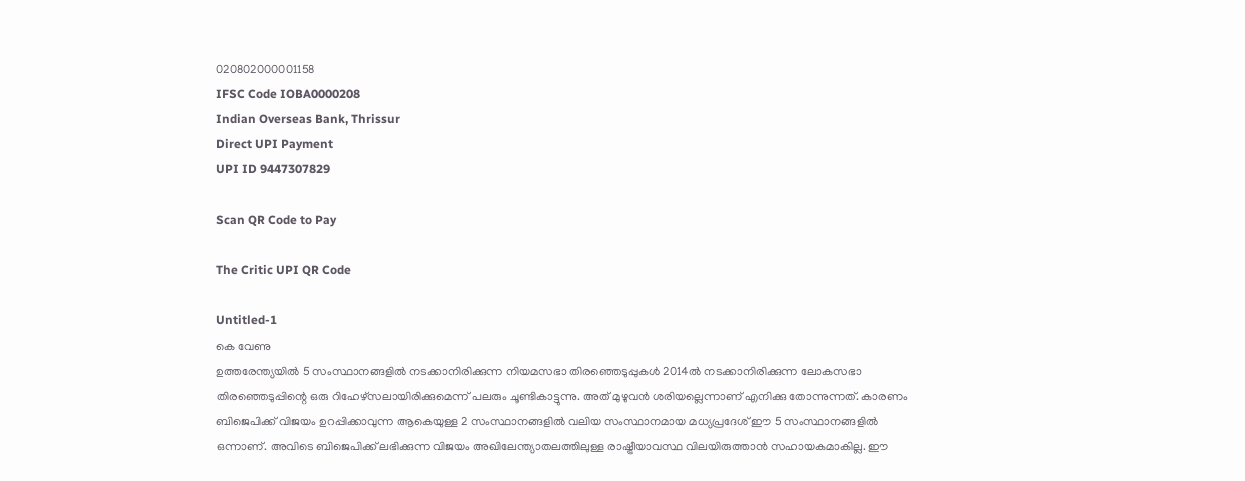020802000001158
IFSC Code IOBA0000208
Indian Overseas Bank, Thrissur
Direct UPI Payment
UPI ID 9447307829

Scan QR Code to Pay

The Critic UPI QR Code

Untitled-1
കെ വേണു
ഉത്തരേന്ത്യയില്‍ 5 സംസ്ഥാനങ്ങളില്‍ നടക്കാനിരിക്കുന്ന നിയമസഭാ തിരഞ്ഞെടുപ്പുകള്‍ 2014ല്‍ നടക്കാനിരിക്കുന്ന ലോകസഭാ തിരഞ്ഞെടുപ്പിന്റെ ഒരു റിഹേഴ്‌സലായിരിക്കുമെന്ന്‌ പലരും ചൂണ്ടികാട്ടുന്നു. അത്‌ മുഴുവന്‍ ശരിയല്ലെന്നാണ്‌ എനിക്കു തോന്നുന്നത്‌. കാരണം ബിജെപിക്ക്‌ വിജയം ഉറപ്പിക്കാവുന്ന ആകെയുള്ള 2 സംസ്ഥാനങ്ങളില്‍ വലിയ സംസ്ഥാനമായ മധ്യപ്രദേശ്‌ ഈ 5 സംസ്ഥാനങ്ങളില്‍ ഒന്നാണ്‌. അവിടെ ബിജെപിക്ക്‌ ലഭിക്കുന്ന വിജയം അഖിലേന്ത്യാതലത്തിലുള്ള രാഷ്ട്രീയാവസ്ഥ വിലയിരുത്താന്‍ സഹായകമാകില്ല. ഈ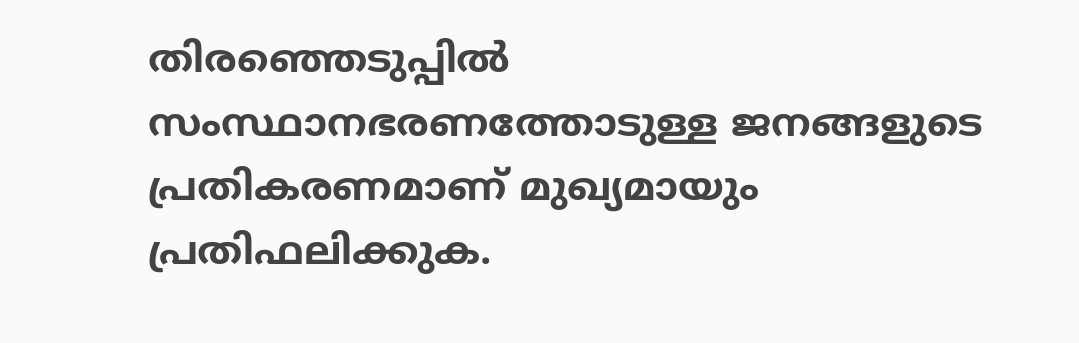തിരഞ്ഞെടുപ്പില്‍ സംസ്ഥാനഭരണത്തോടുള്ള ജനങ്ങളുടെ പ്രതികരണമാണ്‌ മുഖ്യമായും പ്രതിഫലിക്കുക.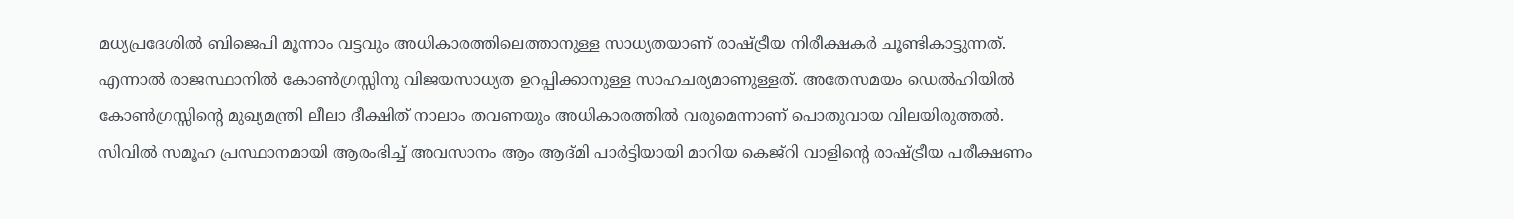മധ്യപ്രദേശില്‍ ബിജെപി മൂന്നാം വട്ടവും അധികാരത്തിലെത്താനുള്ള സാധ്യതയാണ്‌ രാഷ്ട്രീയ നിരീക്ഷകര്‍ ചൂണ്ടികാട്ടുന്നത്‌. എന്നാല്‍ രാജസ്ഥാനില്‍ കോണ്‍ഗ്രസ്സിനു വിജയസാധ്യത ഉറപ്പിക്കാനുള്ള സാഹചര്യമാണുള്ളത്‌. അതേസമയം ഡെല്‍ഹിയില്‍ കോണ്‍ഗ്രസ്സിന്റെ മുഖ്യമന്ത്രി ലീലാ ദീക്ഷിത്‌ നാലാം തവണയും അധികാരത്തില്‍ വരുമെന്നാണ്‌ പൊതുവായ വിലയിരുത്തല്‍.
സിവില്‍ സമൂഹ പ്രസ്ഥാനമായി ആരംഭിച്ച്‌ അവസാനം ആം ആദ്‌മി പാര്‍ട്ടിയായി മാറിയ കെജ്‌റി വാളിന്റെ രാഷ്ട്രീയ പരീക്ഷണം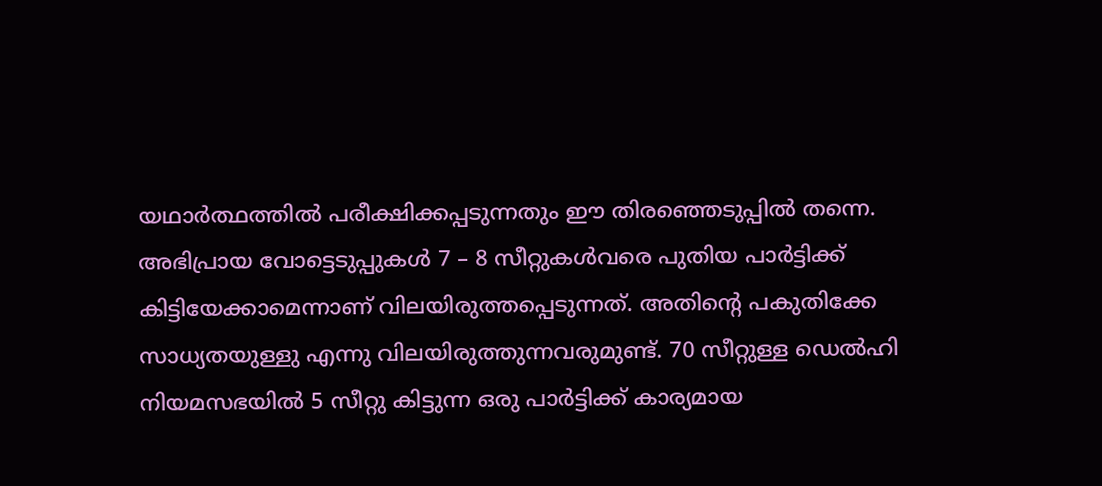യഥാര്‍ത്ഥത്തില്‍ പരീക്ഷിക്കപ്പടുന്നതും ഈ തിരഞ്ഞെടുപ്പില്‍ തന്നെ. അഭിപ്രായ വോട്ടെടുപ്പുകള്‍ 7 – 8 സീറ്റുകള്‍വരെ പുതിയ പാര്‍ട്ടിക്ക്‌ കിട്ടിയേക്കാമെന്നാണ്‌ വിലയിരുത്തപ്പെടുന്നത്‌. അതിന്റെ പകുതിക്കേ സാധ്യതയുള്ളു എന്നു വിലയിരുത്തുന്നവരുമുണ്ട്‌. 70 സീറ്റുള്ള ഡെല്‍ഹി നിയമസഭയില്‍ 5 സീറ്റു കിട്ടുന്ന ഒരു പാര്‍ട്ടിക്ക്‌ കാര്യമായ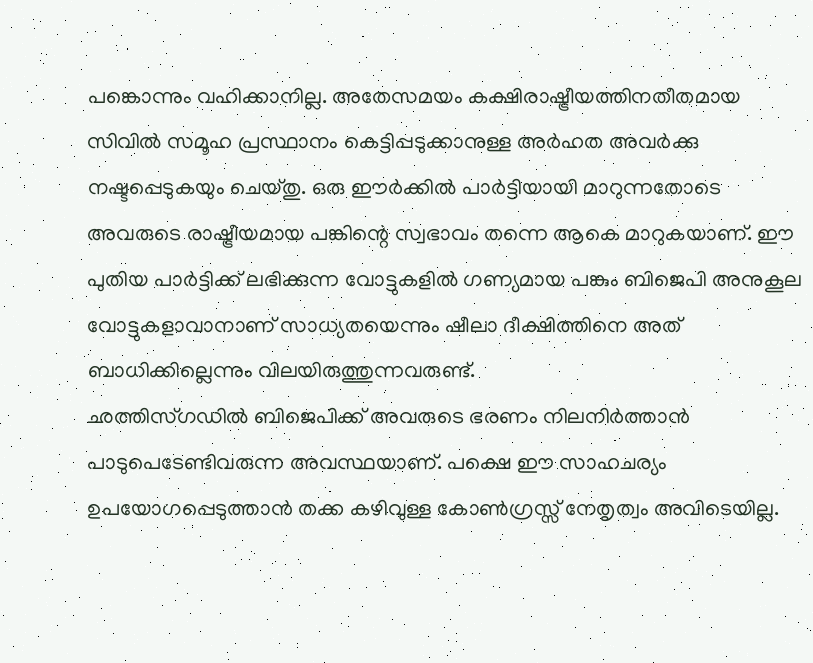പങ്കൊന്നും വഹിക്കാനില്ല. അതേസമയം കക്ഷിരാഷ്ട്രീയത്തിനതീതമായ സിവില്‍ സമൂഹ പ്രസ്ഥാനം കെട്ടിപ്പടുക്കാനുള്ള അര്‍ഹത അവര്‍ക്കു നഷ്ടപ്പെടുകയും ചെയ്‌തു. ഒരു ഈര്‍ക്കില്‍ പാര്‍ട്ടിയായി മാറുന്നതോടെ അവരുടെ രാഷ്ട്രീയമായ പങ്കിന്റെ സ്വഭാവം തന്നെ ആകെ മാറുകയാണ്‌. ഈ പുതിയ പാര്‍ട്ടിക്ക്‌ ലഭിക്കുന്ന വോട്ടുകളില്‍ ഗണ്യമായ പങ്കും ബിജെപി അനുകൂല വോട്ടുകളാവാനാണ്‌ സാധ്യതയെന്നും ഷീലാ ദീക്ഷിത്തിനെ അത്‌ ബാധിക്കില്ലെന്നും വിലയിരുത്തുന്നവരുണ്ട്‌.
ഛത്തിസ്‌ഗഡില്‍ ബിജെപിക്ക്‌ അവരുടെ ഭരണം നിലനിര്‍ത്താന്‍ പാടുപെടേണ്ടിവരുന്ന അവസ്ഥയാണ്‌. പക്ഷെ ഈ സാഹചര്യം ഉപയോഗപ്പെടുത്താന്‍ തക്ക കഴിവുള്ള കോണ്‍ഗ്രസ്സ്‌ നേതൃത്വം അവിടെയില്ല.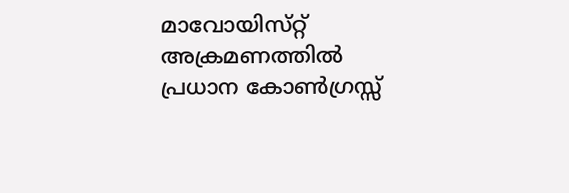മാവോയിസ്‌റ്റ്‌ അക്രമണത്തില്‍ പ്രധാന കോണ്‍ഗ്രസ്സ്‌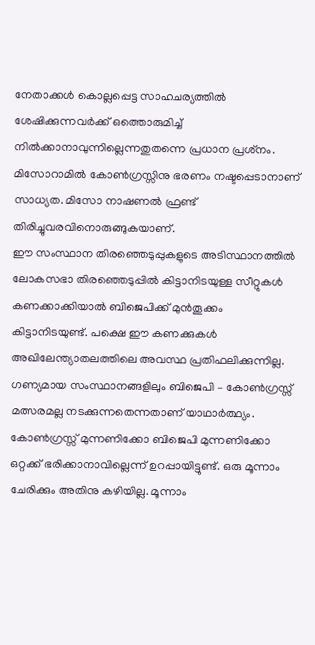നേതാക്കള്‍ കൊല്ലപ്പെട്ട സാഹചര്യത്തില്‍ ശേഷിക്കുന്നവര്‍ക്ക്‌ ഒത്തൊരുമിച്ച്‌ നില്‍ക്കാനാവുന്നില്ലെന്നതുതന്നെ പ്രധാന പ്രശ്‌നം. മിസോറാമില്‍ കോണ്‍ഗ്രസ്സിനു ഭരണം നഷ്ടപ്പെടാനാണ്‌ സാധ്യത. മിസോ നാഷണല്‍ ഫ്രണ്ട്‌ തിരിച്ചുവരവിനൊരുങ്ങുകയാണ്‌.
ഈ സംസ്ഥാന തിരഞ്ഞെടുപ്പുകളുടെ അടിസ്ഥാനത്തില്‍ ലോകസഭാ തിരഞ്ഞെടുപ്പില്‍ കിട്ടാനിടയുള്ള സീറ്റുകള്‍ കണക്കാക്കിയാല്‍ ബിജെപിക്ക്‌ മുന്‍തൂക്കം കിട്ടാനിടയുണ്ട്‌. പക്ഷെ ഈ കണക്കുകള്‍ അഖിലേന്ത്യാതലത്തിലെ അവസ്ഥ പ്രതിഫലിക്കുന്നില്ല. ഗണ്യമായ സംസ്ഥാനങ്ങളിലും ബിജെപി – കോണ്‍ഗ്രസ്സ്‌ മത്സരമല്ല നടക്കുന്നതെന്നതാണ്‌ യാഥാര്‍ത്ഥ്യം. കോണ്‍ഗ്രസ്സ്‌ മുന്നണിക്കോ ബിജെപി മുന്നണിക്കോ ഒറ്റക്ക്‌ ഭരിക്കാനാവില്ലെന്ന്‌ ഉറപ്പായിട്ടുണ്ട്‌. ഒരു മൂന്നാം ചേരിക്കും അതിനു കഴിയില്ല. മൂന്നാം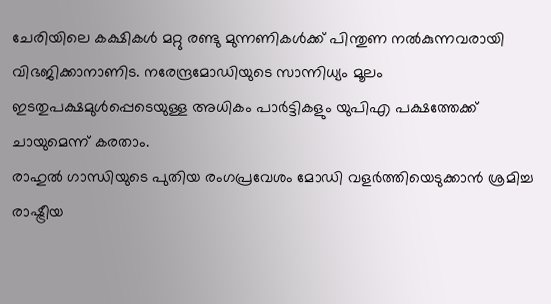ചേരിയിലെ കക്ഷികള്‍ മറ്റു രണ്ടു മുന്നണികള്‍ക്ക്‌ പിന്തുണ നല്‍കുന്നവരായി വിഭജിക്കാനാണിട. നരേന്ദ്രമോഡിയുടെ സാന്നിധ്യം മൂലം ഇടതുപക്ഷമുള്‍പ്പെടെയുള്ള അധികം പാര്‍ട്ടികളും യുപിഎ പക്ഷത്തേക്ക്‌ ചായുമെന്ന്‌ കരതാം.
രാഹുല്‍ ഗാന്ധിയുടെ പുതിയ രംഗപ്രവേശം മോഡി വളര്‍ത്തിയെടുക്കാന്‍ ശ്രമിച്ച രാഷ്ട്രീയ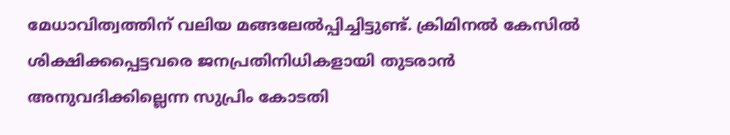മേധാവിത്വത്തിന്‌ വലിയ മങ്ങലേല്‍പ്പിച്ചിട്ടുണ്ട്‌. ക്രിമിനല്‍ കേസില്‍ ശിക്ഷിക്കപ്പെട്ടവരെ ജനപ്രതിനിധികളായി തുടരാന്‍ അനുവദിക്കില്ലെന്ന സുപ്രിം കോടതി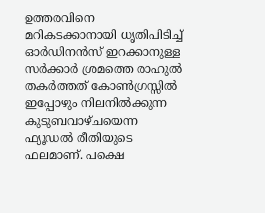ഉത്തരവിനെ മറികടക്കാനായി ധൃതിപിടിച്ച്‌ ഓര്‍ഡിനന്‍സ്‌ ഇറക്കാനുള്ള സര്‍ക്കാര്‍ ശ്രമത്തെ രാഹുല്‍ തകര്‍ത്തത്‌ കോണ്‍ഗ്രസ്സില്‍ ഇപ്പോഴും നിലനില്‍ക്കുന്ന കുടുബവാഴ്‌ചയെന്ന ഫ്യൂഡല്‍ രീതിയുടെ ഫലമാണ്‌. പക്ഷെ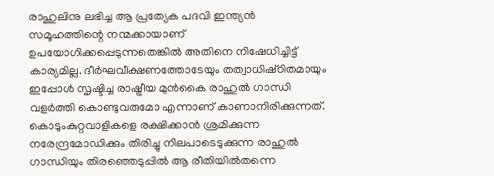രാഹുലിനു ലഭിച്ച ആ പ്രത്യേക പദവി ഇന്ത്യന്‍ സമൂഹത്തിന്റെ നന്മക്കായാണ്‌ ഉപയോഗിക്കപ്പെടുന്നതെങ്കില്‍ അതിനെ നിഷേധിച്ചിട്ട്‌ കാര്യമില്ല. ദീര്‍ഘവീക്ഷണത്തോടേയും തത്വാധിഷ്‌ഠിതമായും ഇപ്പോള്‍ സൃഷ്ടിച്ച രാഷ്ട്രീയ മുന്‍കൈ രാഹുല്‍ ഗാന്ധി വളര്‍ത്തി കൊണ്ടുവരുമോ എന്നാണ്‌ കാണാനിരിക്കുന്നത്‌.
കൊടുംകുറ്റവാളികളെ രക്ഷിക്കാന്‍ ശ്രമിക്കുന്ന നരേന്ദ്രമോഡിക്കും തിരിച്ചു നിലപാടെടുക്കുന്ന രാഹുല്‍ ഗാന്ധിയും തിരഞ്ഞെടുപ്പില്‍ ആ രീതിയില്‍തന്നെ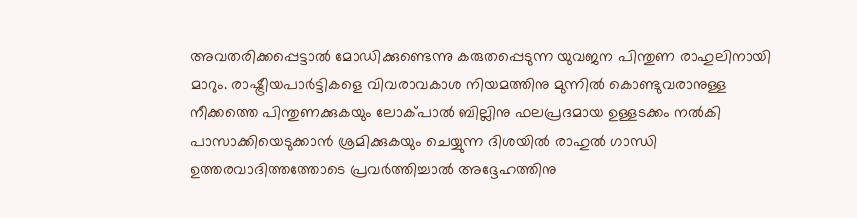അവതരിക്കപ്പെട്ടാല്‍ മോഡിക്കുണ്ടെന്നു കരുതപ്പെടുന്ന യുവജന പിന്തുണ രാഹുലിനായി മാറും. രാഷ്ട്രീയപാര്‍ട്ടികളെ വിവരാവകാശ നിയമത്തിനു മുന്നില്‍ കൊണ്ടുവരാനുള്ള നീക്കത്തെ പിന്തുണക്കുകയും ലോക്‌പാല്‍ ബില്ലിനു ഫലപ്രദമായ ഉള്ളടക്കം നല്‍കി പാസാക്കിയെടുക്കാന്‍ ശ്രമിക്കുകയും ചെയ്യുന്ന ദിശയില്‍ രാഹുല്‍ ഗാന്ധി ഉത്തരവാദിത്തത്തോടെ പ്രവര്‍ത്തിച്ചാല്‍ അദ്ദേഹത്തിനു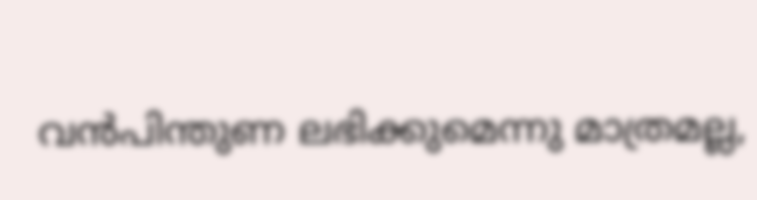വന്‍പിന്തുണ ലഭിക്കുമെന്നു മാത്രമല്ല,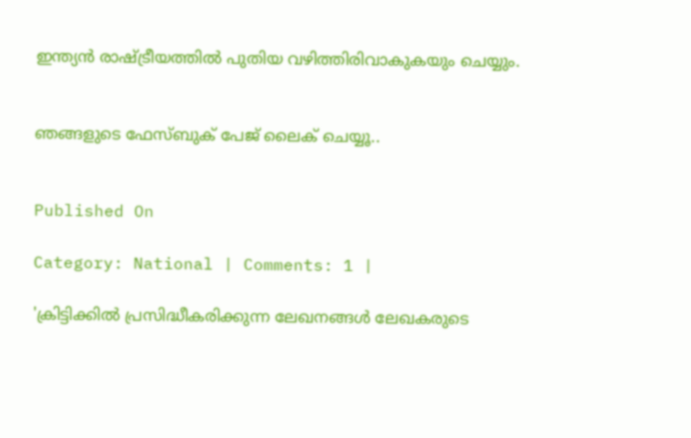ഇന്ത്യന്‍ രാഷ്ട്രീയത്തില്‍ പുതിയ വഴിത്തിരിവാകുകയും ചെയ്യും.


ഞങ്ങളുടെ ഫേസ്ബുക് പേജ് ലൈക് ചെയ്യൂ..


Published On

Category: National | Comments: 1 |

'ക്രിട്ടിക്കില്‍ പ്രസിദ്ധീകരിക്കുന്ന ലേഖനങ്ങള്‍ ലേഖകരുടെ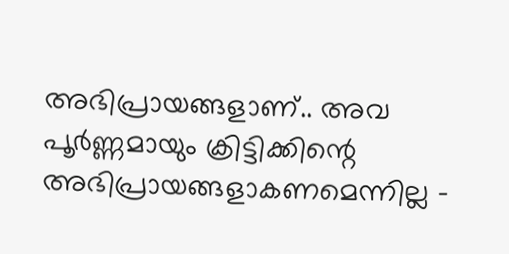അഭിപ്രായങ്ങളാണ്.. അവ പൂര്‍ണ്ണമായും ക്രിട്ടിക്കിന്റെ അഭിപ്രായങ്ങളാകണമെന്നില്ല -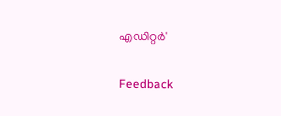എഡിറ്റര്‍'

Feedback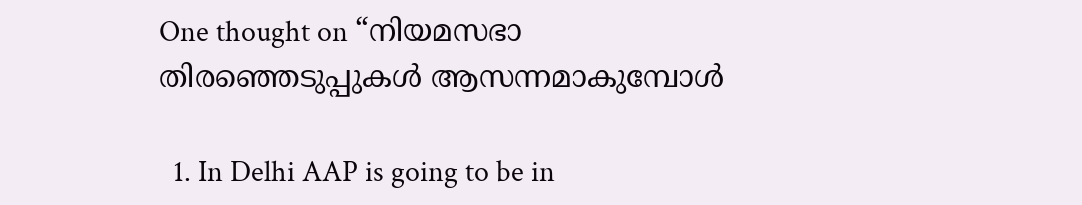One thought on “നിയമസഭാ തിരഞ്ഞെടുപ്പുകള്‍ ആസന്നമാകുമ്പോള്‍

  1. In Delhi AAP is going to be in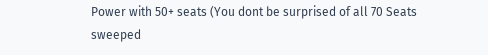Power with 50+ seats (You dont be surprised of all 70 Seats sweeped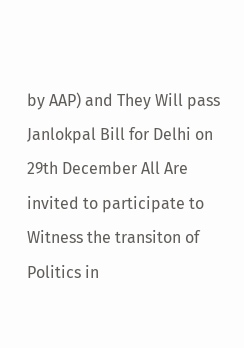by AAP) and They Will pass Janlokpal Bill for Delhi on 29th December All Are invited to participate to Witness the transiton of Politics in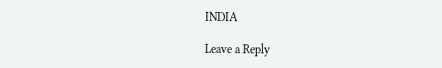INDIA

Leave a Reply